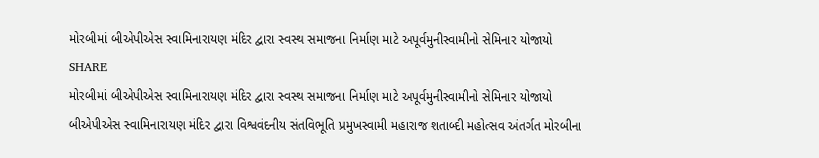મોરબીમાં બીએપીએસ સ્વામિનારાયણ મંદિર દ્વારા સ્વસ્થ સમાજના નિર્માણ માટે અપૂર્વમુનીસ્વામીનો સેમિનાર યોજાયો
SHARE
મોરબીમાં બીએપીએસ સ્વામિનારાયણ મંદિર દ્વારા સ્વસ્થ સમાજના નિર્માણ માટે અપૂર્વમુનીસ્વામીનો સેમિનાર યોજાયો
બીએપીએસ સ્વામિનારાયણ મંદિર દ્વારા વિશ્વવંદનીય સંતવિભૂતિ પ્રમુખસ્વામી મહારાજ શતાબ્દી મહોત્સવ અંતર્ગત મોરબીના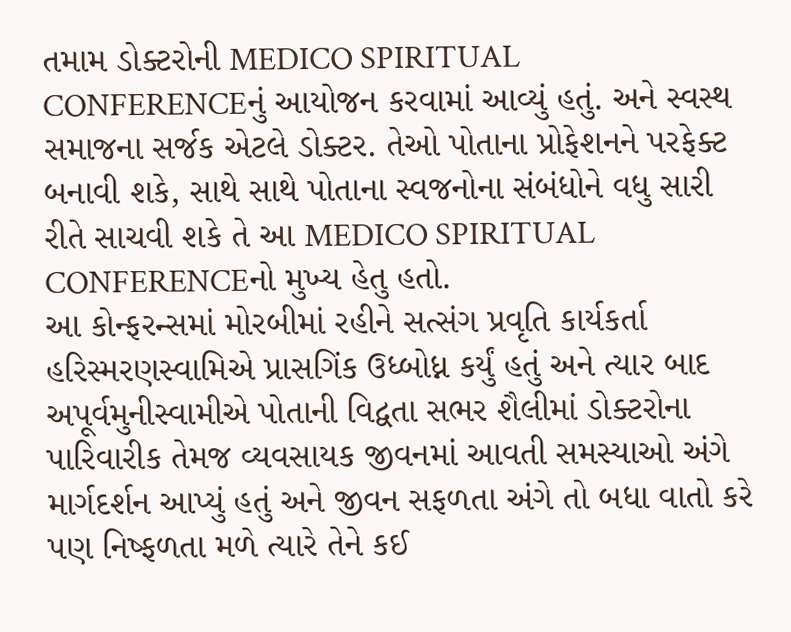તમામ ડોક્ટરોની MEDICO SPIRITUAL CONFERENCEનું આયોજન કરવામાં આવ્યું હતું. અને સ્વસ્થ સમાજના સર્જક એટલે ડોક્ટર. તેઓ પોતાના પ્રોફેશનને પરફેક્ટ બનાવી શકે, સાથે સાથે પોતાના સ્વજનોના સંબંધોને વધુ સારી રીતે સાચવી શકે તે આ MEDICO SPIRITUAL CONFERENCEનો મુખ્ય હેતુ હતો.
આ કોન્ફરન્સમાં મોરબીમાં રહીને સત્સંગ પ્રવૃતિ કાર્યકર્તા હરિસ્મરણસ્વામિએ પ્રાસગિંક ઉધ્બોધ્ન કર્યું હતું અને ત્યાર બાદ અપૂર્વમુનીસ્વામીએ પોતાની વિદ્વતા સભર શૈલીમાં ડોક્ટરોના પારિવારીક તેમજ વ્યવસાયક જીવનમાં આવતી સમસ્યાઓ અંગે માર્ગદર્શન આપ્યું હતું અને જીવન સફળતા અંગે તો બધા વાતો કરે પણ નિષ્ફળતા મળે ત્યારે તેને કઈ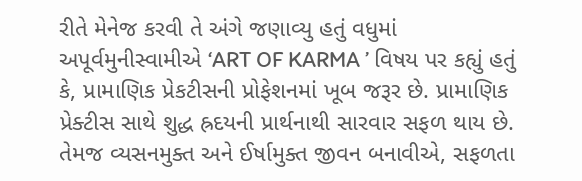રીતે મેનેજ કરવી તે અંગે જણાવ્યુ હતું વધુમાં અપૂર્વમુનીસ્વામીએ ‘ART OF KARMA ’ વિષય પર કહ્યું હતું કે, પ્રામાણિક પ્રેકટીસની પ્રોફેશનમાં ખૂબ જરૂર છે. પ્રામાણિક પ્રેક્ટીસ સાથે શુદ્ધ હ્રદયની પ્રાર્થનાથી સારવાર સફળ થાય છે. તેમજ વ્યસનમુક્ત અને ઈર્ષામુક્ત જીવન બનાવીએ, સફળતા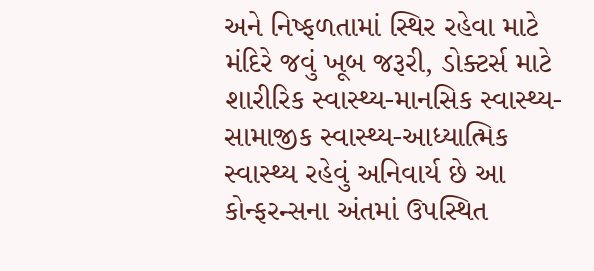અને નિષ્ફળતામાં સ્થિર રહેવા માટે મંદિરે જવું ખૂબ જરૂરી, ડોક્ટર્સ માટે શારીરિક સ્વાસ્થ્ય-માનસિક સ્વાસ્થ્ય-સામાજીક સ્વાસ્થ્ય-આધ્યાત્મિક સ્વાસ્થ્ય રહેવું અનિવાર્ય છે આ કોન્ફરન્સના અંતમાં ઉપસ્થિત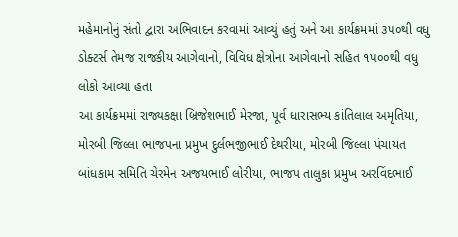મહેમાનોનું સંતો દ્વારા અભિવાદન કરવામાં આવ્યું હતું અને આ કાર્યક્રમમાં ૩૫૦થી વધુ ડોક્ટર્સ તેમજ રાજકીય આગેવાનો, વિવિધ ક્ષેત્રોના આગેવાનો સહિત ૧૫૦૦થી વધુ લોકો આવ્યા હતા
આ કાર્યક્રમમાં રાજ્યકક્ષા બ્રિજેશભાઈ મેરજા, પૂર્વ ધારાસભ્ય કાંતિલાલ અમૃતિયા, મોરબી જિલ્લા ભાજપના પ્રમુખ દુર્લભજીભાઈ દેથરીયા, મોરબી જિલ્લા પંચાયત બાંધકામ સમિતિ ચેરમેન અજયભાઈ લોરીયા, ભાજપ તાલુકા પ્રમુખ અરવિંદભાઈ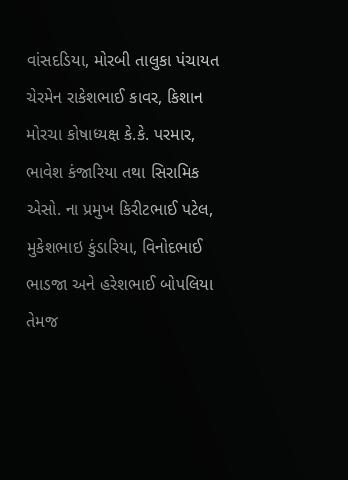વાંસદડિયા, મોરબી તાલુકા પંચાયત ચેરમેન રાકેશભાઈ કાવર, કિશાન મોરચા કોષાધ્યક્ષ કે.કે. પરમાર, ભાવેશ કંજારિયા તથા સિરામિક એસો. ના પ્રમુખ કિરીટભાઈ પટેલ, મુકેશભાઇ કુંડારિયા, વિનોદભાઈ ભાડજા અને હરેશભાઈ બોપલિયા તેમજ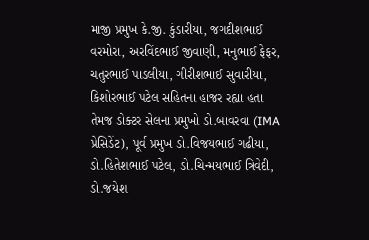માજી પ્રમુખ કે.જી. કુંડારીયા, જગદીશભાઈ વરમોરા, અરવિંદભાઈ જીવાણી, મનુભાઈ ફેફર, ચતુરભાઈ પાડલીયા, ગીરીશભાઈ સુવારીયા, કિશોરભાઈ પટેલ સહિતના હાજર રહ્યા હતા તેમજ ડોક્ટર સેલના પ્રમુખો ડો.બાવરવા (IMA પ્રેસિડેંટ), પૂર્વ પ્રમુખ ડો.વિજયભાઈ ગઢીયા, ડો.હિતેશભાઈ પટેલ, ડો.ચિન્મયભાઈ ત્રિવેદી, ડો.જયેશ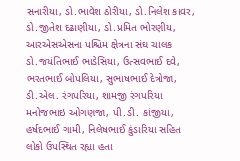સનારીયા, ડો.ભાવેશ ઠોરીયા, ડો.નિલેશ કાવર, ડો.જીતેશ દઢાણીયા, ડો.પ્રમિત ભોરણીય, આરએસએસના પશ્ચિમ ક્ષેત્રના સંઘ ચાલક ડો.જયંતિભાઈ ભાડેસિયા, ઉત્સવભાઈ દવે, ભરતભાઈ બોપલિયા, સુભાષભાઈ દેત્રોજા, ડી.એલ. રંગપરિયા, શામજી રંગપરિયા મનોજભાઇ ઓગણજા, પી.ડી. કાંજીયા, હર્ષદભાઈ ગામી, નિલેષભાઈ કુંડારિયા સહિત લોકો ઉપસ્થિત રહ્યા હતા